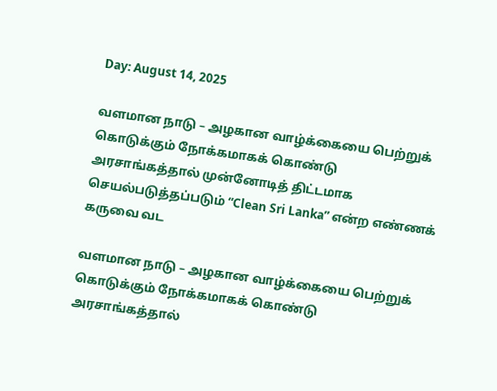Day: August 14, 2025

வளமான நாடு – அழகான வாழ்க்கையை பெற்றுக் கொடுக்கும் நோக்கமாகக் கொண்டு அரசாங்கத்தால் முன்னோடித் திட்டமாக செயல்படுத்தப்படும் “Clean Sri Lanka” என்ற எண்ணக் கருவை வட

வளமான நாடு – அழகான வாழ்க்கையை பெற்றுக் கொடுக்கும் நோக்கமாகக் கொண்டு அரசாங்கத்தால்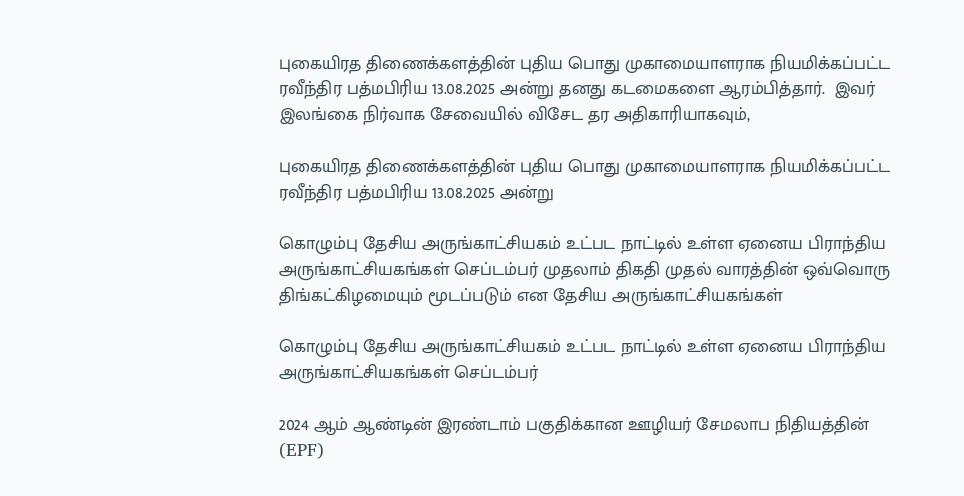புகையிரத திணைக்களத்தின் புதிய பொது முகாமையாளராக நியமிக்கப்பட்ட ரவீந்திர பத்மபிரிய 13.08.2025 அன்று தனது கடமைகளை ஆரம்பித்தார்.  இவர் இலங்கை நிர்வாக சேவையில் விசேட தர அதிகாரியாகவும்,

புகையிரத திணைக்களத்தின் புதிய பொது முகாமையாளராக நியமிக்கப்பட்ட ரவீந்திர பத்மபிரிய 13.08.2025 அன்று

கொழும்பு தேசிய அருங்காட்சியகம் உட்பட நாட்டில் உள்ள ஏனைய பிராந்திய அருங்காட்சியகங்கள் செப்டம்பர் முதலாம் திகதி முதல் வாரத்தின் ஒவ்வொரு திங்கட்கிழமையும் மூடப்படும் என தேசிய அருங்காட்சியகங்கள்

கொழும்பு தேசிய அருங்காட்சியகம் உட்பட நாட்டில் உள்ள ஏனைய பிராந்திய அருங்காட்சியகங்கள் செப்டம்பர்

2024 ஆம் ஆண்டின் இரண்டாம் பகுதிக்கான ஊழியர் சேமலாப நிதியத்தின் (EPF)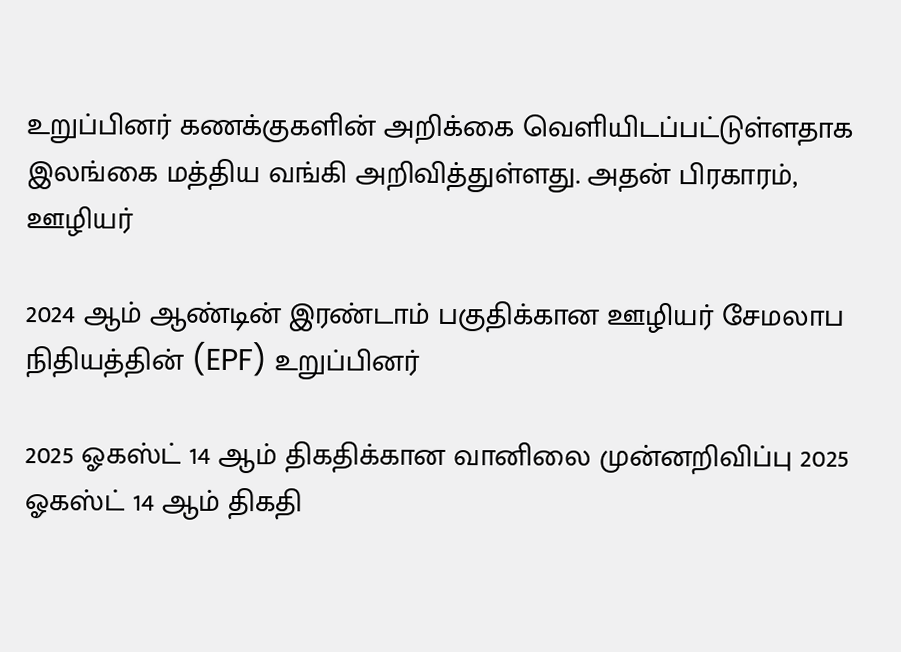உறுப்பினர் கணக்குகளின் அறிக்கை வெளியிடப்பட்டுள்ளதாக இலங்கை மத்திய வங்கி அறிவித்துள்ளது. அதன் பிரகாரம், ஊழியர்

2024 ஆம் ஆண்டின் இரண்டாம் பகுதிக்கான ஊழியர் சேமலாப நிதியத்தின் (EPF) உறுப்பினர்

2025 ஓகஸ்ட் 14 ஆம் திகதிக்கான வானிலை முன்னறிவிப்பு 2025 ஓகஸ்ட் 14 ஆம் திகதி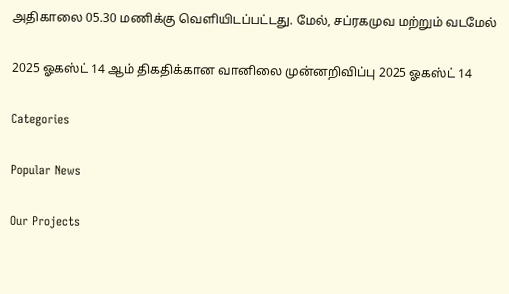அதிகாலை 05.30 மணிக்கு வெளியிடப்பட்டது. மேல், சப்ரகமுவ மற்றும் வடமேல்

2025 ஓகஸ்ட் 14 ஆம் திகதிக்கான வானிலை முன்னறிவிப்பு 2025 ஓகஸ்ட் 14

Categories

Popular News

Our Projects